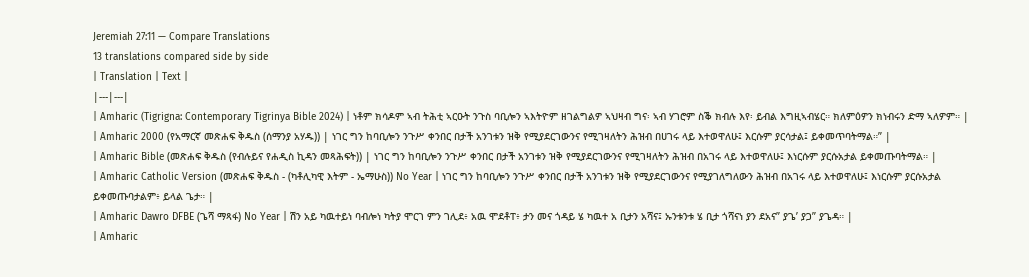Jeremiah 27:11 — Compare Translations
13 translations compared side by side
| Translation | Text |
|---|---|
| Amharic (Tigrigna: Contemporary Tigrinya Bible 2024) | ነቶም ክሳዶም ኣብ ትሕቲ ኣርዑት ንጉስ ባቢሎን ኣእትዮም ዘገልግልዎ ኣህዛብ ግና፡ ኣብ ሃገሮም ስቕ ክብሉ እየ፡ ይብል እግዚኣብሄር። ክለምዕዎን ክነብሩን ድማ ኣለዎም። |
| Amharic 2000 (የአማርኛ መጽሐፍ ቅዱስ (ሰማንያ አሃዱ)) | ነገር ግን ከባቢሎን ንጉሥ ቀንበር በታች አንገቱን ዝቅ የሚያደርገውንና የሚገዛለትን ሕዝብ በሀገሩ ላይ እተወዋለሁ፤ እርሱም ያርሳታል፤ ይቀመጥባትማል።” |
| Amharic Bible (መጽሐፍ ቅዱስ (የብሉይና የሐዲስ ኪዳን መጻሕፍት)) | ነገር ግን ከባቢሎን ንጉሥ ቀንበር በታች አንገቱን ዝቅ የሚያደርገውንና የሚገዛለትን ሕዝብ በአገሩ ላይ እተወዋለሁ፤ እነርሱም ያርሱአታል ይቀመጡባትማል። |
| Amharic Catholic Version (መጽሐፍ ቅዱስ - (ካቶሊካዊ እትም - ኤማሁስ)) No Year | ነገር ግን ከባቢሎን ንጉሥ ቀንበር በታች አንገቱን ዝቅ የሚያደርገውንና የሚያገለግለውን ሕዝብ በአገሩ ላይ እተወዋለሁ፤ እነርሱም ያርሱአታል ይቀመጡባታልም፥ ይላል ጌታ። |
| Amharic Dawro DFBE (ጌሻ ማጻፋ) No Year | ሽን አይ ካዉተይነ ባብሎነ ካትያ ሞርገ ምን ገሊደ፥ አዉ ሞደቶፐ፥ ታን መና ጎዳይ ሄ ካዉተ አ ቢታን አሻና፤ ኡንቱንቱ ሄ ቢታ ጎሻናነ ያን ደአና” ያጌ’ ያጋ” ያጌዳ። |
| Amharic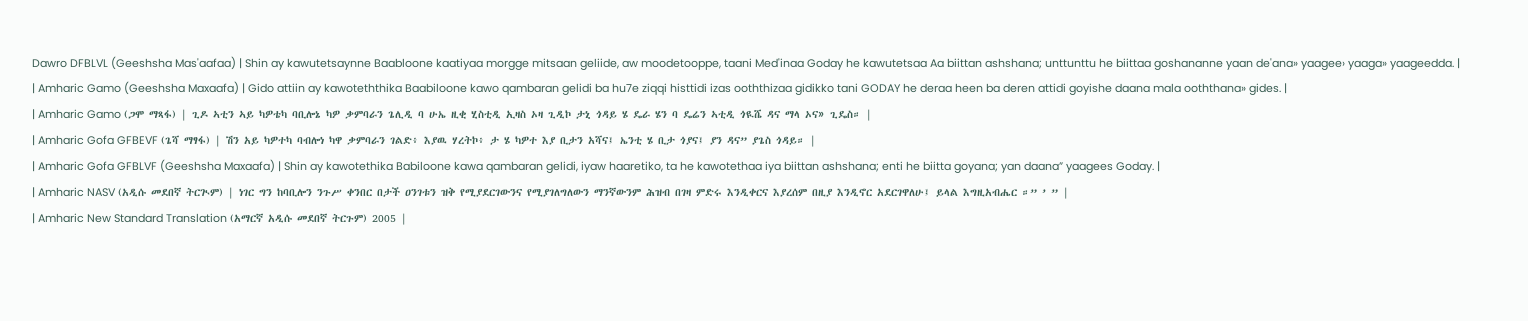Dawro DFBLVL (Geeshsha Mas'aafaa) | Shin ay kawutetsaynne Baabloone kaatiyaa morgge mitsaan geliide, aw moodetooppe, taani Med'inaa Goday he kawutetsaa Aa biittan ashshana; unttunttu he biittaa goshananne yaan de'ana» yaagee› yaaga» yaageedda. |
| Amharic Gamo (Geeshsha Maxaafa) | Gido attiin ay kawoteththika Baabiloone kawo qambaran gelidi ba hu7e ziqqi histtidi izas ooththizaa gidikko tani GODAY he deraa heen ba deren attidi goyishe daana mala ooththana» gides. |
| Amharic Gamo (ጋሞ ማጻፋ) | ጊዶ ኣቲን ኣይ ካዎቴካ ባቢሎኔ ካዎ ቃምባራን ጌሊዲ ባ ሁኤ ዚቂ ሂስቲዲ ኢዛስ ኦዛ ጊዲኮ ታኒ ጎዳይ ሄ ዴራ ሄን ባ ዴሬን ኣቲዲ ጎዪሼ ዳና ማላ ኦና» ጊዴስ። |
| Amharic Gofa GFBEVF (ጌሻ ማፃፋ) | ሽን አይ ካዎተካ ባብሎነ ካዋ ቃምባራን ገልድ፥ እያዉ ሃረትኮ፥ ታ ሄ ካዎተ እያ ቢታን አሻና፤ ኤንቲ ሄ ቢታ ጎያና፤ ያን ዳና” ያጌስ ጎዳይ። |
| Amharic Gofa GFBLVF (Geeshsha Maxaafa) | Shin ay kawotethika Babiloone kawa qambaran gelidi, iyaw haaretiko, ta he kawotethaa iya biittan ashshana; enti he biitta goyana; yan daana” yaagees Goday. |
| Amharic NASV (አዲሱ መደበኛ ትርጒም) | ነገር ግን ከባቢሎን ንጉሥ ቀንበር በታች ዐንገቱን ዝቅ የሚያደርገውንና የሚያገለግለውን ማንኛውንም ሕዝብ በገዛ ምድሩ እንዲቀርና እያረሰም በዚያ እንዲኖር አደርገዋለሁ፤ ይላል እግዚአብሔር ።” ’ ” |
| Amharic New Standard Translation (አማርኛ አዲሱ መደበኛ ትርጉም) 2005 |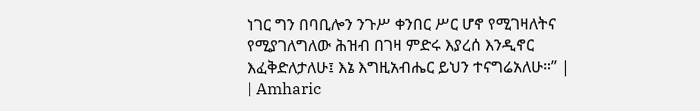ነገር ግን በባቢሎን ንጉሥ ቀንበር ሥር ሆኖ የሚገዛለትና የሚያገለግለው ሕዝብ በገዛ ምድሩ እያረሰ እንዲኖር እፈቅድለታለሁ፤ እኔ እግዚአብሔር ይህን ተናግሬአለሁ።” |
| Amharic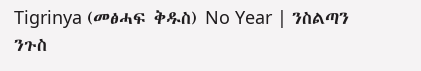Tigrinya (መፅሓፍ ቅዱስ) No Year | ንስልጣን ንጉስ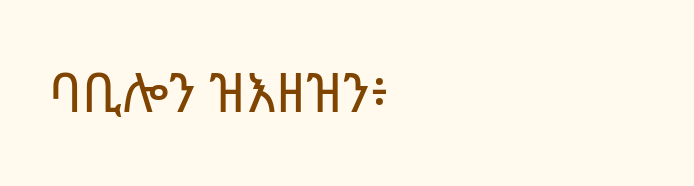ባቢሎን ዝእዘዝን፥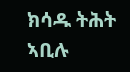ክሳዱ ትሕት ኣቢሉ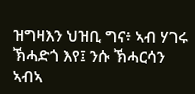ዝግዛእን ህዝቢ ግና፥ ኣብ ሃገሩ ኽሓድጎ እየ፤ ንሱ ኽሓርሳን ኣብኣ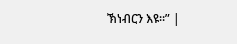ኽነብርን እዩ።” |